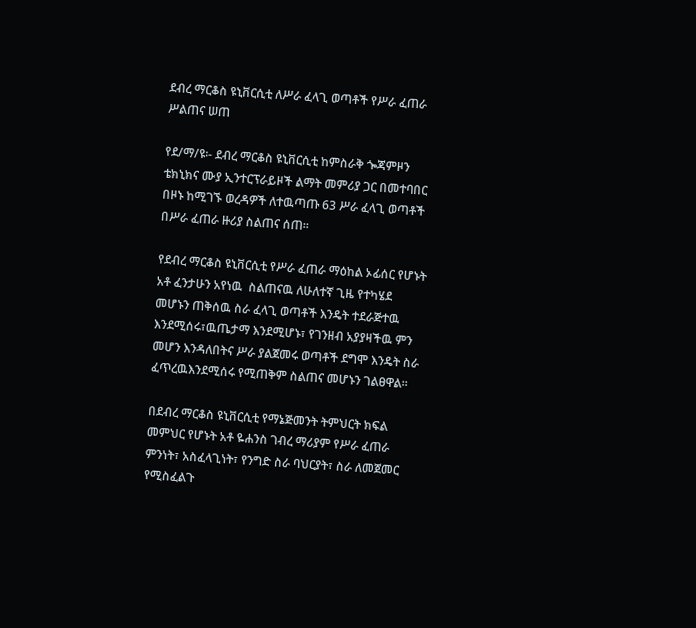ደብረ ማርቆስ ዩኒቨርሲቲ ለሥራ ፈላጊ ወጣቶች የሥራ ፈጠራ ሥልጠና ሠጠ

የደ/ማ/ዩ፡- ደብረ ማርቆስ ዩኒቨርሲቲ ከምስራቅ ጐጃምዞን ቴክኒክና ሙያ ኢንተርፕራይዞች ልማት መምሪያ ጋር በመተባበር በዞኑ ከሚገኙ ወረዳዎች ለተዉጣጡ 63 ሥራ ፈላጊ ወጣቶች በሥራ ፈጠራ ዙሪያ ስልጠና ሰጠ፡፡

የደብረ ማርቆስ ዩኒቨርሲቲ የሥራ ፈጠራ ማዕከል ኦፊሰር የሆኑት አቶ ፈንታሁን አየነዉ  ስልጠናዉ ለሁለተኛ ጊዜ የተካሄደ መሆኑን ጠቅሰዉ ስራ ፈላጊ ወጣቶች እንዴት ተደራጅተዉ እንደሚሰሩ፣ዉጤታማ እንደሚሆኑ፣ የገንዘብ አያያዛችዉ ምን መሆን እንዳለበትና ሥራ ያልጀመሩ ወጣቶች ደግሞ እንዴት ስራ ፈጥረዉእንደሚሰሩ የሚጠቅም ስልጠና መሆኑን ገልፀዋል፡፡

በደብረ ማርቆስ ዩኒቨርሲቲ የማኔጅመንት ትምህርት ክፍል መምህር የሆኑት አቶ ዬሐንስ ገብረ ማሪያም የሥራ ፈጠራ ምንነት፣ አስፈላጊነት፣ የንግድ ስራ ባህርያት፣ ስራ ለመጀመር የሚስፈልጉ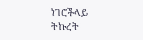ነገሮችላይ ትኩረት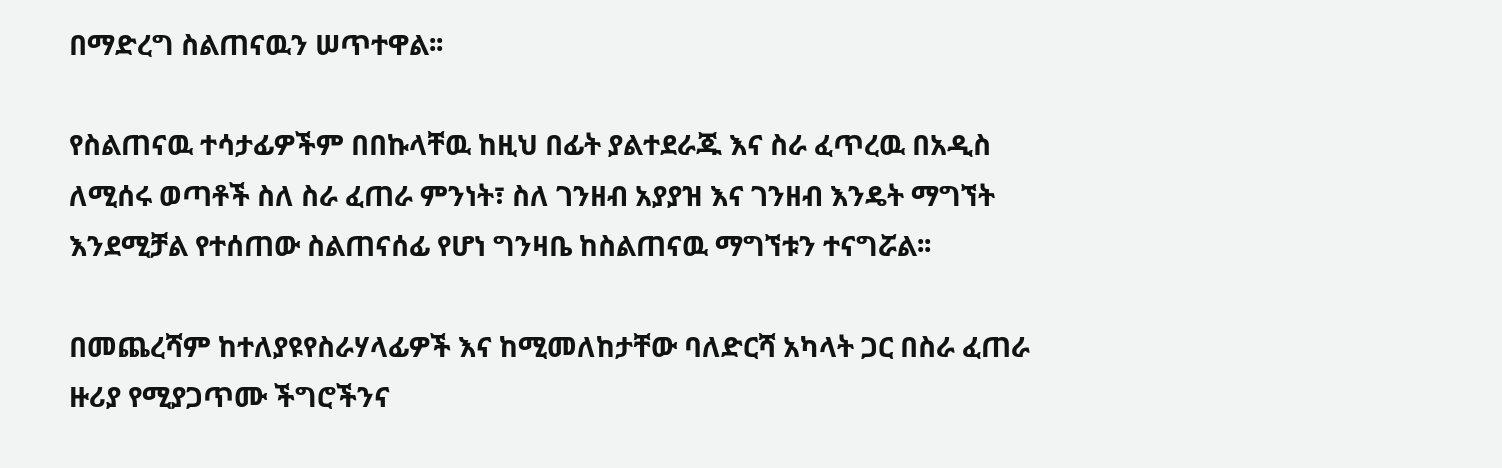በማድረግ ስልጠናዉን ሠጥተዋል፡፡

የስልጠናዉ ተሳታፊዎችም በበኩላቸዉ ከዚህ በፊት ያልተደራጁ እና ስራ ፈጥረዉ በአዲስ ለሚሰሩ ወጣቶች ስለ ስራ ፈጠራ ምንነት፣ ስለ ገንዘብ አያያዝ እና ገንዘብ እንዴት ማግኘት እንደሚቻል የተሰጠው ስልጠናሰፊ የሆነ ግንዛቤ ከስልጠናዉ ማግኘቱን ተናግሯል፡፡

በመጨረሻም ከተለያዩየስራሃላፊዎች እና ከሚመለከታቸው ባለድርሻ አካላት ጋር በስራ ፈጠራ ዙሪያ የሚያጋጥሙ ችግሮችንና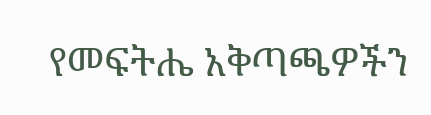የመፍትሔ አቅጣጫዎችን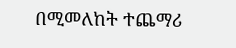በሚመለከት ተጨማሪ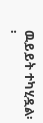ዉይይት ተካሂዷል፡፡